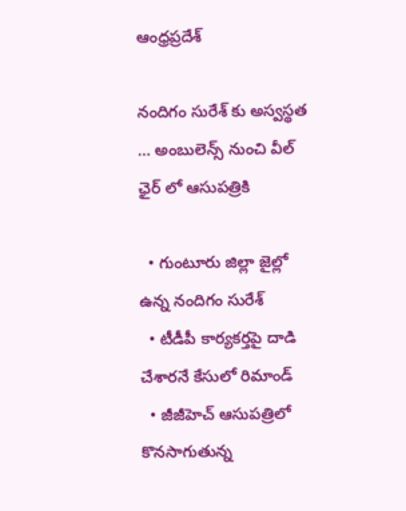ఆంధ్రప్రదేశ్

నందిగం సురేశ్ కు అస్వస్థత … అంబులెన్స్ నుంచి వీల్ ఛైర్ లో ఆసుపత్రికి

  • గుంటూరు జిల్లా జైల్లో ఉన్న నందిగం సురేశ్
  • టీడీపీ కార్యకర్తపై దాడి చేశారనే కేసులో రిమాండ్
  • జీజీహెచ్ ఆసుపత్రిలో కొనసాగుతున్న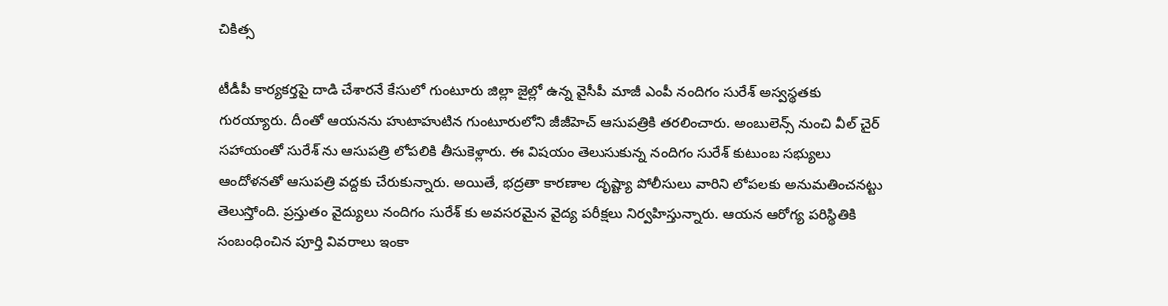చికిత్స

టీడీపీ కార్యకర్తపై దాడి చేశారనే కేసులో గుంటూరు జిల్లా జైల్లో ఉన్న వైసీపీ మాజీ ఎంపీ నందిగం సురేశ్ అస్వస్థతకు గురయ్యారు. దీంతో ఆయనను హుటాహుటిన గుంటూరులోని జీజీహెచ్ ఆసుపత్రికి తరలించారు. అంబులెన్స్ నుంచి వీల్ చైర్ సహాయంతో సురేశ్ ను ఆసుపత్రి లోపలికి తీసుకెళ్లారు. ఈ విషయం తెలుసుకున్న నందిగం సురేశ్ కుటుంబ సభ్యులు ఆందోళనతో ఆసుపత్రి వద్దకు చేరుకున్నారు. అయితే, భద్రతా కారణాల దృష్ట్యా పోలీసులు వారిని లోపలకు అనుమతించనట్టు తెలుస్తోంది. ప్రస్తుతం వైద్యులు నందిగం సురేశ్ కు అవసరమైన వైద్య పరీక్షలు నిర్వహిస్తున్నారు. ఆయన ఆరోగ్య పరిస్థితికి సంబంధించిన పూర్తి వివరాలు ఇంకా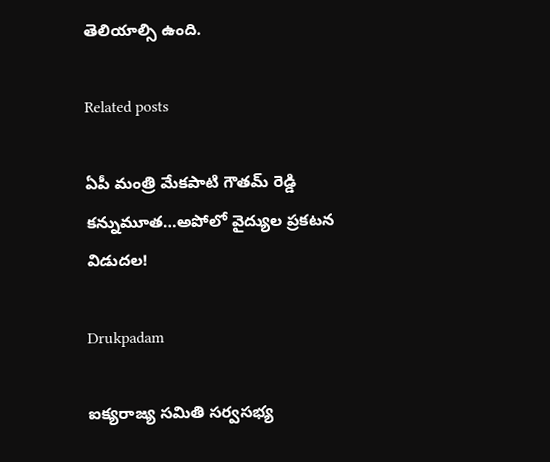తెలియాల్సి ఉంది.

Related posts

ఏపీ మంత్రి మేకపాటి గౌతమ్ రెడ్డి కన్నుమూత…అపోలో వైద్యుల ప్రకటన విడుదల!

Drukpadam

ఐక్యరాజ్య సమితి సర్వసభ్య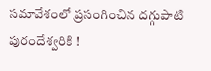సమావేశంలో ప్రసంగించిన దగ్గుపాటి పురందేశ్వరికి !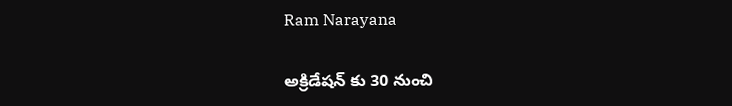Ram Narayana

అక్రిడేషన్ కు 30 నుంచి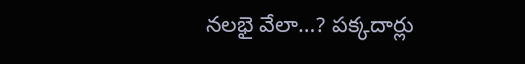నలభై వేలా…? పక్కదార్లు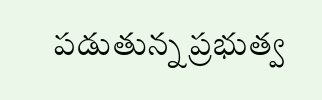పడుతున్న ప్రభుత్వ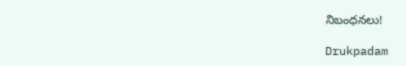నిబంధనలు!

Drukpadam